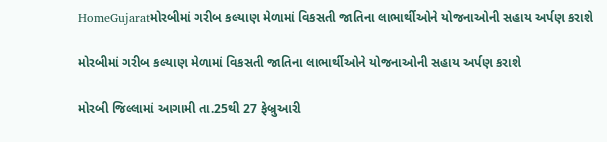HomeGujaratમોરબીમાં ગરીબ કલ્યાણ મેળામાં વિકસતી જાતિના લાભાર્થીઓને યોજનાઓની સહાય અર્પણ કરાશે

મોરબીમાં ગરીબ કલ્યાણ મેળામાં વિકસતી જાતિના લાભાર્થીઓને યોજનાઓની સહાય અર્પણ કરાશે

મોરબી જિલ્લામાં આગામી તા.25થી 27 ફેબ્રુઆરી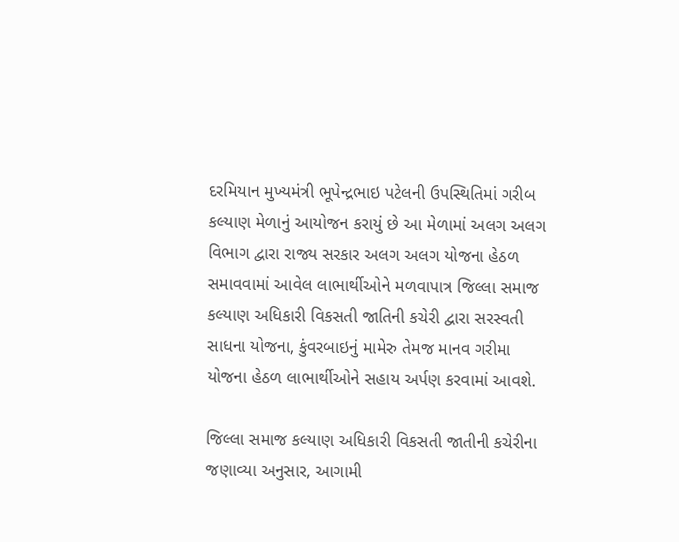દરમિયાન મુખ્યમંત્રી ભૂપેન્દ્રભાઇ પટેલની ઉપસ્થિતિમાં ગરીબ કલ્યાણ મેળાનું આયોજન કરાયું છે આ મેળામાં અલગ અલગ વિભાગ દ્વારા રાજ્ય સરકાર અલગ અલગ યોજના હેઠળ સમાવવામાં આવેલ લાભાર્થીઓને મળવાપાત્ર જિલ્લા સમાજ કલ્યાણ અધિકારી વિકસતી જાતિની કચેરી દ્વારા સરસ્વતી સાધના યોજના, કુંવરબાઇનું મામેરુ તેમજ માનવ ગરીમા યોજના હેઠળ લાભાર્થીઓને સહાય અર્પણ કરવામાં આવશે.

જિલ્લા સમાજ કલ્યાણ અધિકારી વિકસતી જાતીની કચેરીના જણાવ્યા અનુસાર, આગામી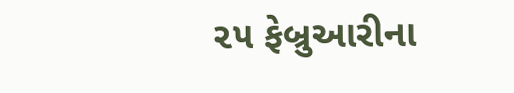૨૫ ફેબ્રુઆરીના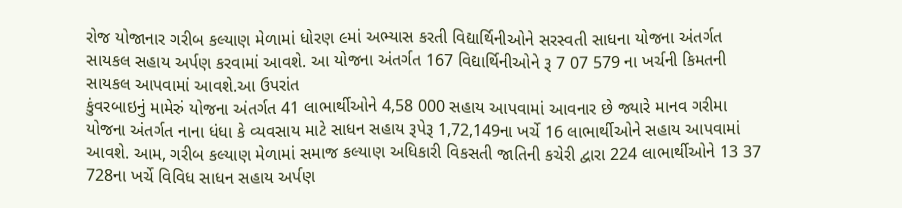રોજ યોજાનાર ગરીબ કલ્યાણ મેળામાં ધોરણ ૯માં અભ્યાસ કરતી વિદ્યાર્થિનીઓને સરસ્વતી સાધના યોજના અંતર્ગત સાયકલ સહાય અર્પણ કરવામાં આવશે. આ યોજના અંતર્ગત 167 વિદ્યાર્થિનીઓને રૂ 7 07 579 ના ખર્ચની કિમતની સાયકલ આપવામાં આવશે.આ ઉપરાંત
કુંવરબાઇનું મામેરું યોજના અંતર્ગત 41 લાભાર્થીઓને 4,58 000 સહાય આપવામાં આવનાર છે જ્યારે માનવ ગરીમા યોજના અંતર્ગત નાના ધંધા કે વ્યવસાય માટે સાધન સહાય રૂપેરૂ 1,72,149ના ખર્ચે 16 લાભાર્થીઓને સહાય આપવામાં આવશે. આમ, ગરીબ કલ્યાણ મેળામાં સમાજ કલ્યાણ અધિકારી વિકસતી જાતિની કચેરી દ્વારા 224 લાભાર્થીઓને 13 37 728ના ખર્ચે વિવિધ સાધન સહાય અર્પણ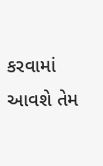કરવામાં આવશે તેમ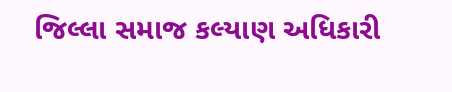જિલ્લા સમાજ કલ્યાણ અધિકારી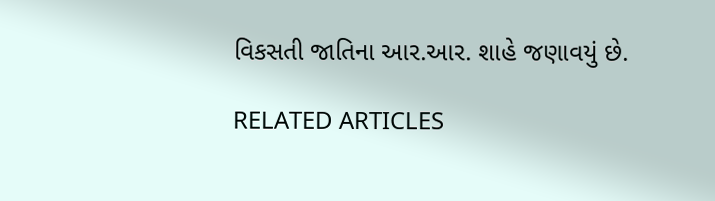વિકસતી જાતિના આર.આર. શાહે જણાવયું છે.

RELATED ARTICLES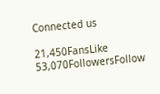Connected us

21,450FansLike
53,070FollowersFollow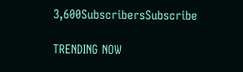3,600SubscribersSubscribe

TRENDING NOW